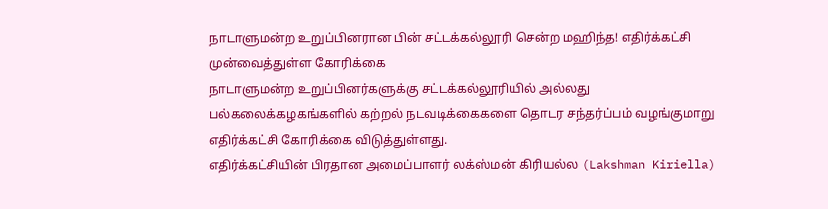நாடாளுமன்ற உறுப்பினரான பின் சட்டக்கல்லூரி சென்ற மஹிந்த! எதிர்க்கட்சி முன்வைத்துள்ள கோரிக்கை
நாடாளுமன்ற உறுப்பினர்களுக்கு சட்டக்கல்லூரியில் அல்லது பல்கலைக்கழகங்களில் கற்றல் நடவடிக்கைகளை தொடர சந்தர்ப்பம் வழங்குமாறு எதிர்க்கட்சி கோரிக்கை விடுத்துள்ளது.
எதிர்க்கட்சியின் பிரதான அமைப்பாளர் லக்ஸ்மன் கிரியல்ல (Lakshman Kiriella)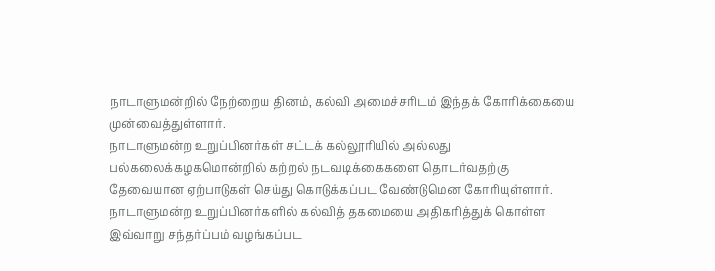நாடாளுமன்றில் நேற்றைய தினம், கல்வி அமைச்சரிடம் இந்தக் கோரிக்கையை முன்வைத்துள்ளார்.
நாடாளுமன்ற உறுப்பினர்கள் சட்டக் கல்லூரியில் அல்லது பல்கலைக்கழகமொன்றில் கற்றல் நடவடிக்கைகளை தொடர்வதற்கு தேவையான ஏற்பாடுகள் செய்து கொடுக்கப்பட வேண்டுமென கோரியுள்ளார்.
நாடாளுமன்ற உறுப்பினர்களில் கல்வித் தகமையை அதிகரித்துக் கொள்ள இவ்வாறு சந்தர்ப்பம் வழங்கப்பட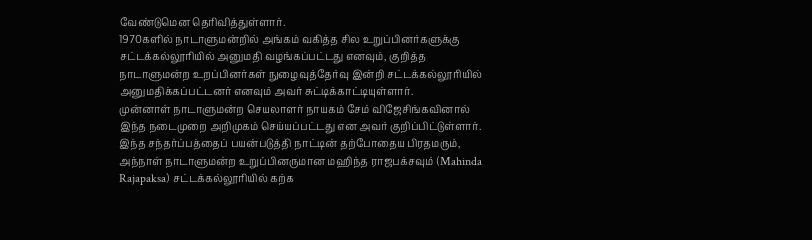வேண்டுமென தெரிவித்துள்ளார்.
1970களில் நாடாளுமன்றில் அங்கம் வகித்த சில உறுப்பினர்களுக்கு சட்டக்கல்லூரியில் அனுமதி வழங்கப்பட்டது எனவும், குறித்த நாடாளுமன்ற உறப்பினர்கள் நுழைவுத்தேர்வு இன்றி சட்டக்கல்லூரியில் அனுமதிக்கப்பட்டனர் எனவும் அவர் சுட்டிக்காட்டியுள்ளார்.
முன்னாள் நாடாளுமன்ற செயலாளர் நாயகம் சேம் விஜேசிங்கவினால் இந்த நடைமுறை அறிமுகம் செய்யப்பட்டது என அவர் குறிப்பிட்டுள்ளார்.
இந்த சந்தர்ப்பத்தைப் பயன்படுத்தி நாட்டின் தற்போதைய பிரதமரும், அந்நாள் நாடாளுமன்ற உறுப்பினருமான மஹிந்த ராஜபக்சவும் (Mahinda Rajapaksa) சட்டக்கல்லூரியில் கற்க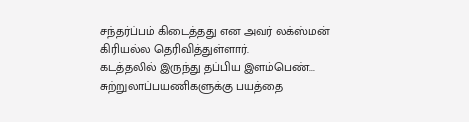சந்தர்ப்பம் கிடைத்தது என அவர் லக்ஸ்மன் கிரியல்ல தெரிவித்துள்ளார்.
கடத்தலில் இருந்து தப்பிய இளம்பெண்... சுற்றுலாப்பயணிகளுக்கு பயத்தை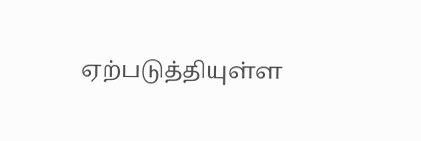ஏற்படுத்தியுள்ள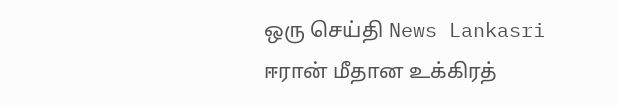ஒரு செய்தி News Lankasri
ஈரான் மீதான உக்கிரத்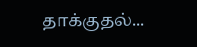தாக்குதல்...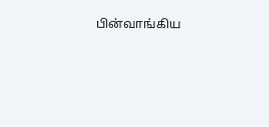பின்வாங்கிய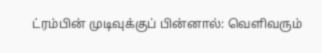ட்ரம்பின் முடிவுக்குப் பின்னால்: வெளிவரும்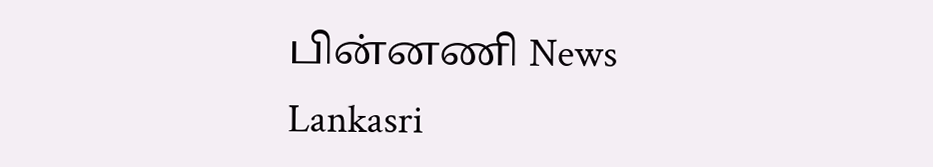பின்னணி News Lankasri